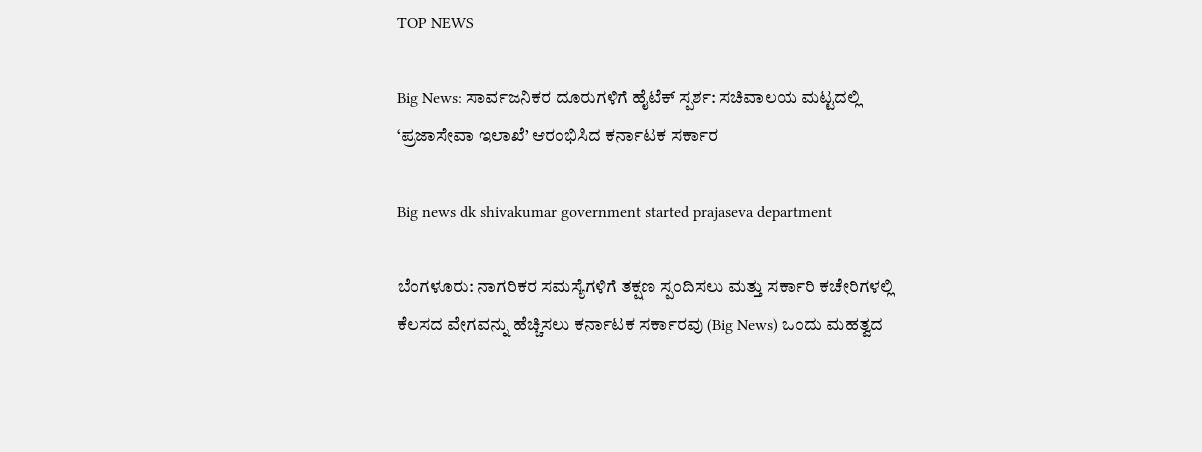TOP NEWS

Big News: ಸಾರ್ವಜನಿಕರ ದೂರುಗಳಿಗೆ ಹೈಟೆಕ್ ಸ್ಪರ್ಶ: ಸಚಿವಾಲಯ ಮಟ್ಟದಲ್ಲಿ ‘ಪ್ರಜಾಸೇವಾ ಇಲಾಖೆ’ ಆರಂಭಿಸಿದ ಕರ್ನಾಟಕ ಸರ್ಕಾರ

Big news dk shivakumar government started prajaseva department

ಬೆಂಗಳೂರು: ನಾಗರಿಕರ ಸಮಸ್ಯೆಗಳಿಗೆ ತಕ್ಷಣ ಸ್ಪಂದಿಸಲು ಮತ್ತು ಸರ್ಕಾರಿ ಕಚೇರಿಗಳಲ್ಲಿ ಕೆಲಸದ ವೇಗವನ್ನು ಹೆಚ್ಚಿಸಲು ಕರ್ನಾಟಕ ಸರ್ಕಾರವು (Big News) ಒಂದು ಮಹತ್ವದ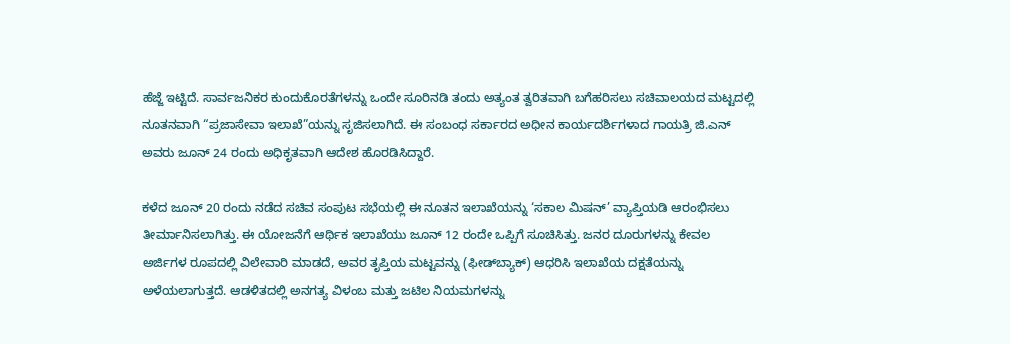ಹೆಜ್ಜೆ ಇಟ್ಟಿದೆ. ಸಾರ್ವಜನಿಕರ ಕುಂದುಕೊರತೆಗಳನ್ನು ಒಂದೇ ಸೂರಿನಡಿ ತಂದು ಅತ್ಯಂತ ತ್ವರಿತವಾಗಿ ಬಗೆಹರಿಸಲು ಸಚಿವಾಲಯದ ಮಟ್ಟದಲ್ಲಿ ನೂತನವಾಗಿ “ಪ್ರಜಾಸೇವಾ ಇಲಾಖೆ”ಯನ್ನು ಸೃಜಿಸಲಾಗಿದೆ. ಈ ಸಂಬಂಧ ಸರ್ಕಾರದ ಅಧೀನ ಕಾರ್ಯದರ್ಶಿಗಳಾದ ಗಾಯತ್ರಿ ಜಿ.ಎನ್ ಅವರು ಜೂನ್ 24 ರಂದು ಅಧಿಕೃತವಾಗಿ ಆದೇಶ ಹೊರಡಿಸಿದ್ದಾರೆ.

ಕಳೆದ ಜೂನ್ 20 ರಂದು ನಡೆದ ಸಚಿವ ಸಂಪುಟ ಸಭೆಯಲ್ಲಿ ಈ ನೂತನ ಇಲಾಖೆಯನ್ನು ‘ಸಕಾಲ ಮಿಷನ್’ ವ್ಯಾಪ್ತಿಯಡಿ ಆರಂಭಿಸಲು ತೀರ್ಮಾನಿಸಲಾಗಿತ್ತು. ಈ ಯೋಜನೆಗೆ ಆರ್ಥಿಕ ಇಲಾಖೆಯು ಜೂನ್ 12 ರಂದೇ ಒಪ್ಪಿಗೆ ಸೂಚಿಸಿತ್ತು. ಜನರ ದೂರುಗಳನ್ನು ಕೇವಲ ಅರ್ಜಿಗಳ ರೂಪದಲ್ಲಿ ವಿಲೇವಾರಿ ಮಾಡದೆ, ಅವರ ತೃಪ್ತಿಯ ಮಟ್ಟವನ್ನು (ಫೀಡ್‌ಬ್ಯಾಕ್) ಆಧರಿಸಿ ಇಲಾಖೆಯ ದಕ್ಷತೆಯನ್ನು ಅಳೆಯಲಾಗುತ್ತದೆ. ಆಡಳಿತದಲ್ಲಿ ಅನಗತ್ಯ ವಿಳಂಬ ಮತ್ತು ಜಟಿಲ ನಿಯಮಗಳನ್ನು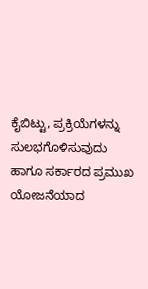ಕೈಬಿಟ್ಟು, ಪ್ರಕ್ರಿಯೆಗಳನ್ನು ಸುಲಭಗೊಳಿಸುವುದು ಹಾಗೂ ಸರ್ಕಾರದ ಪ್ರಮುಖ ಯೋಜನೆಯಾದ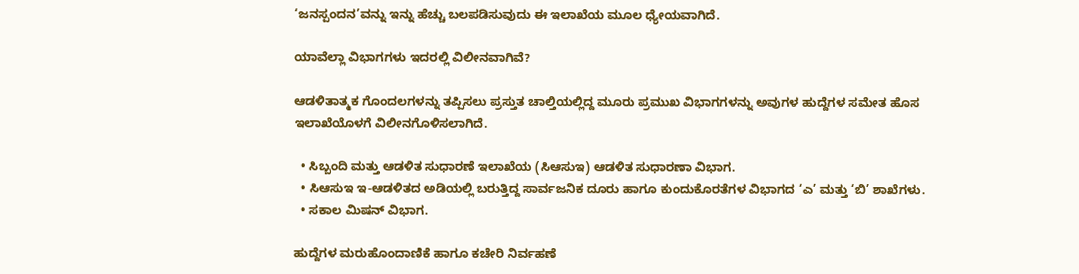‘ಜನಸ್ಪಂದನ’ವನ್ನು ಇನ್ನು ಹೆಚ್ಚು ಬಲಪಡಿಸುವುದು ಈ ಇಲಾಖೆಯ ಮೂಲ ಧ್ಯೇಯವಾಗಿದೆ.

ಯಾವೆಲ್ಲಾ ವಿಭಾಗಗಳು ಇದರಲ್ಲಿ ವಿಲೀನವಾಗಿವೆ?

ಆಡಳಿತಾತ್ಮಕ ಗೊಂದಲಗಳನ್ನು ತಪ್ಪಿಸಲು ಪ್ರಸ್ತುತ ಚಾಲ್ತಿಯಲ್ಲಿದ್ದ ಮೂರು ಪ್ರಮುಖ ವಿಭಾಗಗಳನ್ನು ಅವುಗಳ ಹುದ್ದೆಗಳ ಸಮೇತ ಹೊಸ ಇಲಾಖೆಯೊಳಗೆ ವಿಲೀನಗೊಳಿಸಲಾಗಿದೆ.

  • ಸಿಬ್ಬಂದಿ ಮತ್ತು ಆಡಳಿತ ಸುಧಾರಣೆ ಇಲಾಖೆಯ (ಸಿಆಸುಇ) ಆಡಳಿತ ಸುಧಾರಣಾ ವಿಭಾಗ.
  • ಸಿಆಸುಇ ಇ-ಆಡಳಿತದ ಅಡಿಯಲ್ಲಿ ಬರುತ್ತಿದ್ದ ಸಾರ್ವಜನಿಕ ದೂರು ಹಾಗೂ ಕುಂದುಕೊರತೆಗಳ ವಿಭಾಗದ ‘ಎ’ ಮತ್ತು ‘ಬಿ’ ಶಾಖೆಗಳು.
  • ಸಕಾಲ ಮಿಷನ್ ವಿಭಾಗ.

ಹುದ್ದೆಗಳ ಮರುಹೊಂದಾಣಿಕೆ ಹಾಗೂ ಕಚೇರಿ ನಿರ್ವಹಣೆ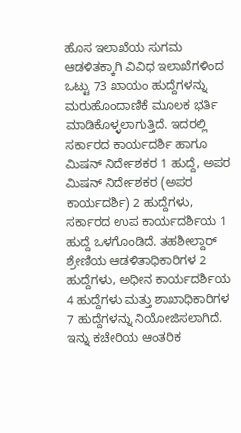ಹೊಸ ಇಲಾಖೆಯ ಸುಗಮ ಆಡಳಿತಕ್ಕಾಗಿ ವಿವಿಧ ಇಲಾಖೆಗಳಿಂದ ಒಟ್ಟು 73 ಖಾಯಂ ಹುದ್ದೆಗಳನ್ನು ಮರುಹೊಂದಾಣಿಕೆ ಮೂಲಕ ಭರ್ತಿ ಮಾಡಿಕೊಳ್ಳಲಾಗುತ್ತಿದೆ. ಇದರಲ್ಲಿ ಸರ್ಕಾರದ ಕಾರ್ಯದರ್ಶಿ ಹಾಗೂ ಮಿಷನ್ ನಿರ್ದೇಶಕರ 1 ಹುದ್ದೆ, ಅಪರ ಮಿಷನ್ ನಿರ್ದೇಶಕರ (ಅಪರ ಕಾರ್ಯದರ್ಶಿ) 2 ಹುದ್ದೆಗಳು, ಸರ್ಕಾರದ ಉಪ ಕಾರ್ಯದರ್ಶಿಯ 1 ಹುದ್ದೆ ಒಳಗೊಂಡಿದೆ. ತಹಶೀಲ್ದಾರ್ ಶ್ರೇಣಿಯ ಆಡಳಿತಾಧಿಕಾರಿಗಳ 2 ಹುದ್ದೆಗಳು, ಅಧೀನ ಕಾರ್ಯದರ್ಶಿಯ 4 ಹುದ್ದೆಗಳು ಮತ್ತು ಶಾಖಾಧಿಕಾರಿಗಳ 7 ಹುದ್ದೆಗಳನ್ನು ನಿಯೋಜಿಸಲಾಗಿದೆ. ಇನ್ನು ಕಚೇರಿಯ ಆಂತರಿಕ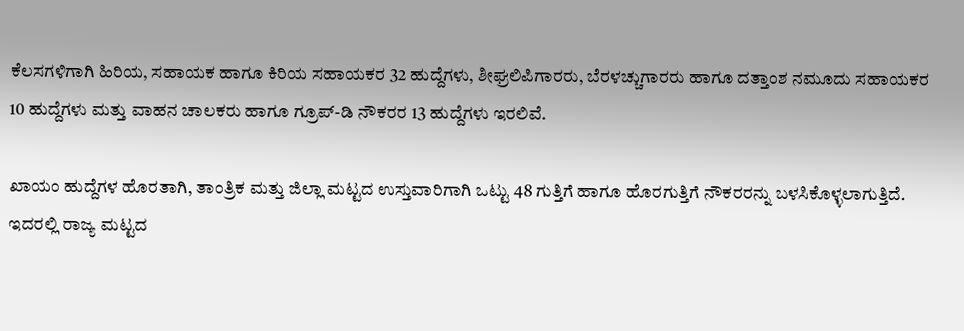ಕೆಲಸಗಳಿಗಾಗಿ ಹಿರಿಯ, ಸಹಾಯಕ ಹಾಗೂ ಕಿರಿಯ ಸಹಾಯಕರ 32 ಹುದ್ದೆಗಳು, ಶೀಘ್ರಲಿಪಿಗಾರರು, ಬೆರಳಚ್ಚುಗಾರರು ಹಾಗೂ ದತ್ತಾಂಶ ನಮೂದು ಸಹಾಯಕರ 10 ಹುದ್ದೆಗಳು ಮತ್ತು ವಾಹನ ಚಾಲಕರು ಹಾಗೂ ಗ್ರೂಪ್-ಡಿ ನೌಕರರ 13 ಹುದ್ದೆಗಳು ಇರಲಿವೆ.

ಖಾಯಂ ಹುದ್ದೆಗಳ ಹೊರತಾಗಿ, ತಾಂತ್ರಿಕ ಮತ್ತು ಜಿಲ್ಲಾ ಮಟ್ಟದ ಉಸ್ತುವಾರಿಗಾಗಿ ಒಟ್ಟು 48 ಗುತ್ತಿಗೆ ಹಾಗೂ ಹೊರಗುತ್ತಿಗೆ ನೌಕರರನ್ನು ಬಳಸಿಕೊಳ್ಳಲಾಗುತ್ತಿದೆ. ಇದರಲ್ಲಿ ರಾಜ್ಯ ಮಟ್ಟದ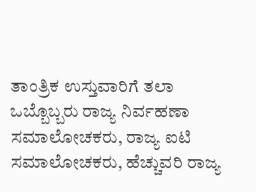ತಾಂತ್ರಿಕ ಉಸ್ತುವಾರಿಗೆ ತಲಾ ಒಬ್ಬೊಬ್ಬರು ರಾಜ್ಯ ನಿರ್ವಹಣಾ ಸಮಾಲೋಚಕರು, ರಾಜ್ಯ ಐಟಿ ಸಮಾಲೋಚಕರು, ಹೆಚ್ಚುವರಿ ರಾಜ್ಯ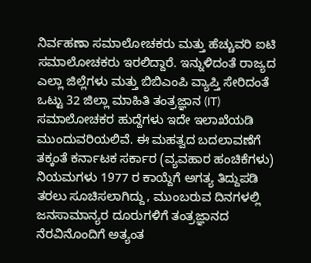ನಿರ್ವಹಣಾ ಸಮಾಲೋಚಕರು ಮತ್ತು ಹೆಚ್ಚುವರಿ ಐಟಿ ಸಮಾಲೋಚಕರು ಇರಲಿದ್ದಾರೆ. ಇನ್ನುಳಿದಂತೆ ರಾಜ್ಯದ ಎಲ್ಲಾ ಜಿಲ್ಲೆಗಳು ಮತ್ತು ಬಿಬಿಎಂಪಿ ವ್ಯಾಪ್ತಿ ಸೇರಿದಂತೆ ಒಟ್ಟು 32 ಜಿಲ್ಲಾ ಮಾಹಿತಿ ತಂತ್ರಜ್ಞಾನ (IT) ಸಮಾಲೋಚಕರ ಹುದ್ದೆಗಳು ಇದೇ ಇಲಾಖೆಯಡಿ ಮುಂದುವರಿಯಲಿವೆ. ಈ ಮಹತ್ವದ ಬದಲಾವಣೆಗೆ ತಕ್ಕಂತೆ ಕರ್ನಾಟಕ ಸರ್ಕಾರ (ವ್ಯವಹಾರ ಹಂಚಿಕೆಗಳು) ನಿಯಮಗಳು 1977 ರ ಕಾಯ್ದೆಗೆ ಅಗತ್ಯ ತಿದ್ದುಪಡಿ ತರಲು ಸೂಚಿಸಲಾಗಿದ್ದು, ಮುಂಬರುವ ದಿನಗಳಲ್ಲಿ ಜನಸಾಮಾನ್ಯರ ದೂರುಗಳಿಗೆ ತಂತ್ರಜ್ಞಾನದ ನೆರವಿನೊಂದಿಗೆ ಅತ್ಯಂತ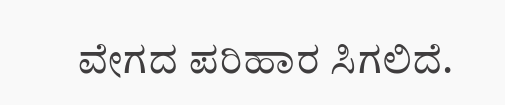ವೇಗದ ಪರಿಹಾರ ಸಿಗಲಿದೆ.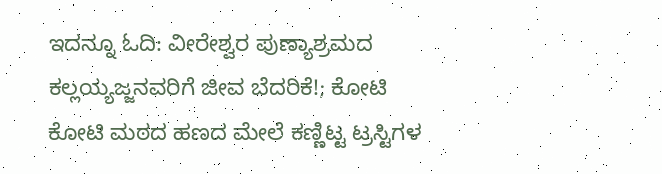ಇದನ್ನೂ ಓದಿ: ವೀರೇಶ್ವರ ಪುಣ್ಯಾಶ್ರಮದ ಕಲ್ಲಯ್ಯಜ್ಜನವರಿಗೆ ಜೀವ ಬೆದರಿಕೆ!; ಕೋಟಿ ಕೋಟಿ ಮಠದ ಹಣದ ಮೇಲೆ ಕಣ್ಣಿಟ್ಟ ಟ್ರಸ್ಟಿಗಳ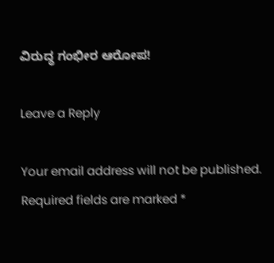ವಿರುದ್ಧ ಗಂಭೀರ ಆರೋಪ!

Leave a Reply

Your email address will not be published. Required fields are marked *